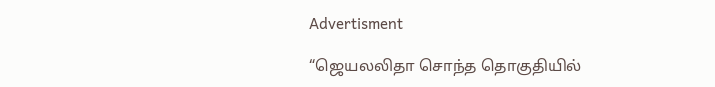Advertisment

“ஜெயலலிதா சொந்த தொகுதியில்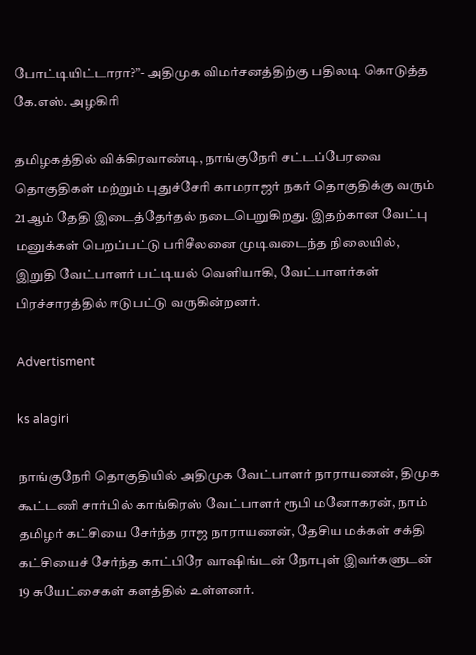போட்டியிட்டாரா?”- அதிமுக விமர்சனத்திற்கு பதிலடி கொடுத்த கே.எஸ். அழகிரி

தமிழகத்தில் விக்கிரவாண்டி, நாங்குநேரி சட்டப்பேரவை தொகுதிகள் மற்றும் புதுச்சேரி காமராஜர் நகர் தொகுதிக்கு வரும் 21ஆம் தேதி இடைத்தேர்தல் நடைபெறுகிறது. இதற்கான வேட்பு மனுக்கள் பெறப்பட்டு பரிசீலனை முடிவடைந்த நிலையில், இறுதி வேட்பாளர் பட்டியல் வெளியாகி, வேட்பாளர்கள் பிரச்சாரத்தில் ஈடுபட்டு வருகின்றனர்.

Advertisment

ks alagiri

நாங்குநேரி தொகுதியில் அதிமுக வேட்பாளர் நாராயணன், திமுக கூட்டணி சார்பில் காங்கிரஸ் வேட்பாளர் ரூபி மனோகரன், நாம் தமிழர் கட்சியை சேர்ந்த ராஜ நாராயணன், தேசிய மக்கள் சக்தி கட்சியைச் சேர்ந்த காட்பிரே வாஷிங்டன் நோபுள் இவர்களுடன் 19 சுயேட்சைகள் களத்தில் உள்ளனர்.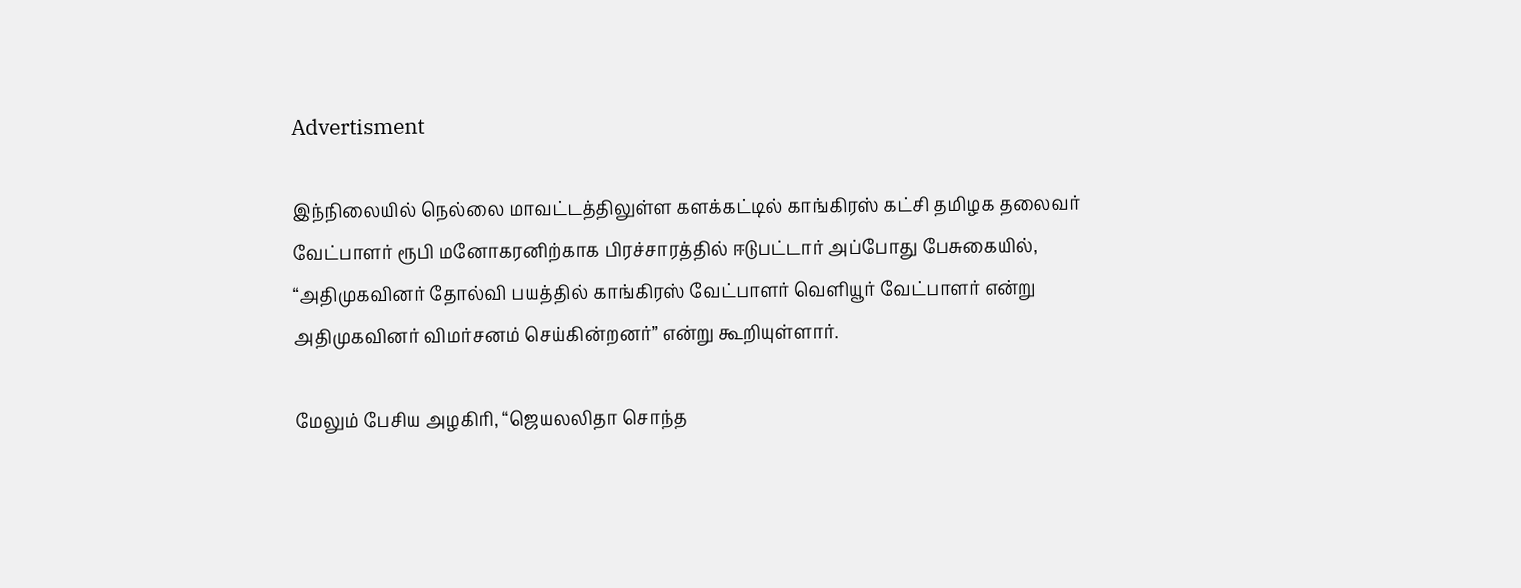Advertisment

இந்நிலையில் நெல்லை மாவட்டத்திலுள்ள களக்கட்டில் காங்கிரஸ் கட்சி தமிழக தலைவர் வேட்பாளர் ரூபி மனோகரனிற்காக பிரச்சாரத்தில் ஈடுபட்டார் அப்போது பேசுகையில், “அதிமுகவினர் தோல்வி பயத்தில் காங்கிரஸ் வேட்பாளர் வெளியூர் வேட்பாளர் என்று அதிமுகவினர் விமர்சனம் செய்கின்றனர்” என்று கூறியுள்ளார்.

மேலும் பேசிய அழகிரி, “ஜெயலலிதா சொந்த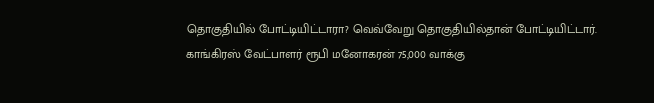தொகுதியில் போட்டியிட்டாரா? வெவ்வேறு தொகுதியில்தான் போட்டியிட்டார். காங்கிரஸ் வேட்பாளர் ரூபி மனோகரன் 75,000 வாக்கு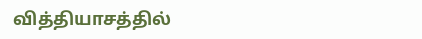வித்தியாசத்தில்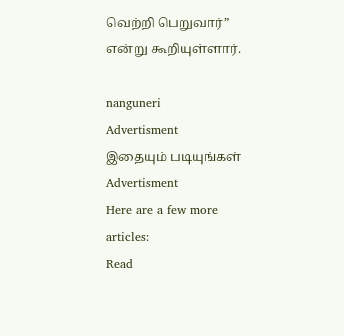வெற்றி பெறுவார்” என்று கூறியுள்ளார்.

nanguneri
Advertisment
இதையும் படியுங்கள்
Advertisment
Here are a few more articles:
Read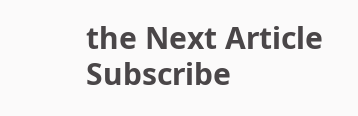the Next Article
Subscribe